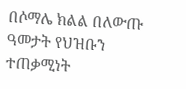በሶማሌ ክልል በለውጡ ዓመታት የህዝቡን ተጠቃሚነት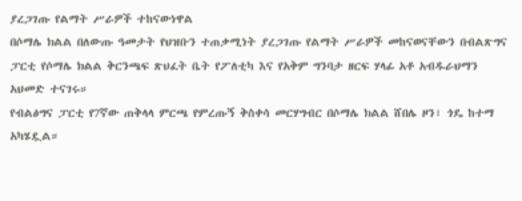ያረጋገጡ የልማት ሥራዎች ተከናውነዋል
በሶማሌ ክልል በለውጡ ዓመታት የህዝቡን ተጠቃሚነት ያረጋገጡ የልማት ሥራዎች መከናወናቸውን በብልጽግና ፓርቲ የሶማሌ ክልል ቅርንጫፍ ጽህፈት ቤት የፖለቲካ እና የአቅም ግንባታ ዘርፍ ሃላፊ አቶ አብዱራህማን አህመድ ተናገሩ።
የብልፅግና ፓርቲ የ7ኛው ጠቅላላ ምርጫ የምረጡኝ ቅስቀሳ መርሃግብር በሶማሌ ክልል ሸበሌ ዞን፣ ጎዴ ከተማ አካሄዷል።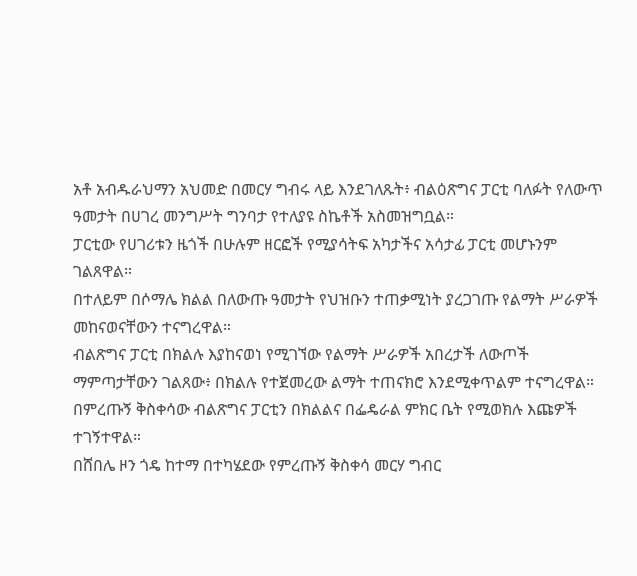አቶ አብዱራህማን አህመድ በመርሃ ግብሩ ላይ እንደገለጹት፥ ብልዕጽግና ፓርቲ ባለፉት የለውጥ ዓመታት በሀገረ መንግሥት ግንባታ የተለያዩ ስኬቶች አስመዝግቧል።
ፓርቲው የሀገሪቱን ዜጎች በሁሉም ዘርፎች የሚያሳትፍ አካታችና አሳታፊ ፓርቲ መሆኑንም ገልጸዋል።
በተለይም በሶማሌ ክልል በለውጡ ዓመታት የህዝቡን ተጠቃሚነት ያረጋገጡ የልማት ሥራዎች መከናወናቸውን ተናግረዋል።
ብልጽግና ፓርቲ በክልሉ እያከናወነ የሚገኘው የልማት ሥራዎች አበረታች ለውጦች ማምጣታቸውን ገልጸው፥ በክልሉ የተጀመረው ልማት ተጠናክሮ እንደሚቀጥልም ተናግረዋል።
በምረጡኝ ቅስቀሳው ብልጽግና ፓርቲን በክልልና በፌዴራል ምክር ቤት የሚወክሉ እጩዎች ተገኝተዋል።
በሸበሌ ዞን ጎዴ ከተማ በተካሄደው የምረጡኝ ቅስቀሳ መርሃ ግብር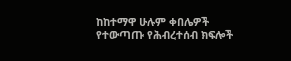ከከተማዋ ሁሉም ቀበሌዎች የተውጣጡ የሕብረተሰብ ክፍሎች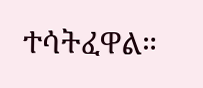ተሳትፈዋል።